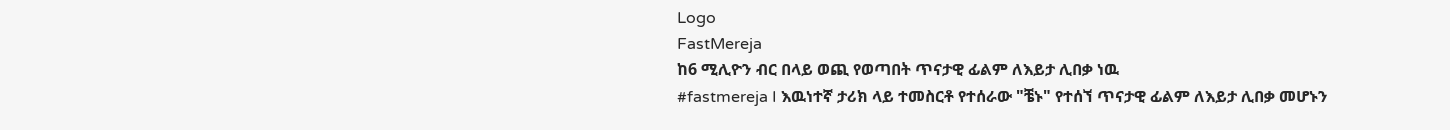Logo
FastMereja
ከ6 ሚሊዮን ብር በላይ ወጪ የወጣበት ጥናታዊ ፊልም ለእይታ ሊበቃ ነዉ
#fastmereja I እዉነተኛ ታሪክ ላይ ተመስርቶ የተሰራው "ቼኑ" የተሰኘ ጥናታዊ ፊልም ለእይታ ሊበቃ መሆኑን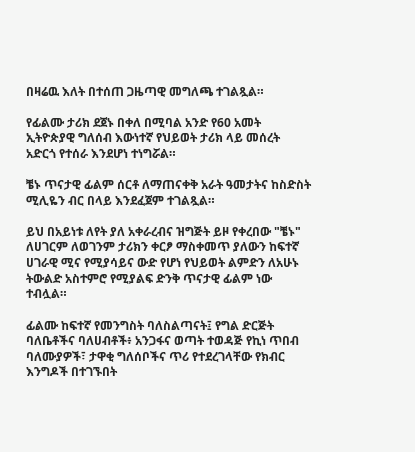በዛሬዉ እለት በተሰጠ ጋዜጣዊ መግለጫ ተገልጿል።

የፊልሙ ታሪክ ደጀኑ በቀለ በሚባል አንድ የ60 አመት ኢትዮጵያዊ ግለሰብ እውነተኛ የህይወት ታሪክ ላይ መሰረት አድርጎ የተሰራ እንደሆነ ተነግሯል።

ቼኑ ጥናታዊ ፊልም ሰርቶ ለማጠናቀቅ አራት ዓመታትና ከስድስት ሚሊዬን ብር በላይ እንደፈጀም ተገልጿል።

ይህ በአይነቱ ለየት ያለ አቀራረብና ዝግጅት ይዞ የቀረበው "ቼኑ" ለሀገርም ለወገንም ታሪክን ቀርፆ ማስቀመጥ ያለውን ከፍተኛ ሀገራዊ ሚና የሚያሳይና ውድ የሆነ የህይወት ልምድን ለአሁኑ ትውልድ አስተምሮ የሚያልፍ ድንቅ ጥናታዊ ፊልም ነው ተብሏል።

ፊልሙ ከፍተኛ የመንግስት ባለስልጣናት፤ የግል ድርጅት ባለቤቶችና ባለሀብቶች፥ አንጋፋና ወጣት ተወዳጅ የኪነ ጥበብ ባለሙያዎች፣ ታዋቂ ግለሰቦችና ጥሪ የተደረገላቸው የክብር እንግዶች በተገኙበት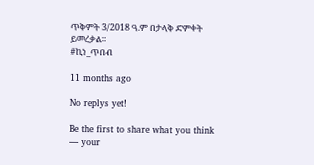ጥቅምት 3/2018 ዓ.ም በታላቅ ድምቀት ይመረቃል።
#ኪነ_ጥበብ

11 months ago

No replys yet!

Be the first to share what you think — your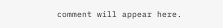comment will appear here.